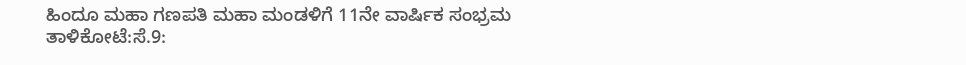ಹಿಂದೂ ಮಹಾ ಗಣಪತಿ ಮಹಾ ಮಂಡಳಿಗೆ 11ನೇ ವಾರ್ಷಿಕ ಸಂಭ್ರಮ
ತಾಳಿಕೋಟೆ:ಸೆ.9: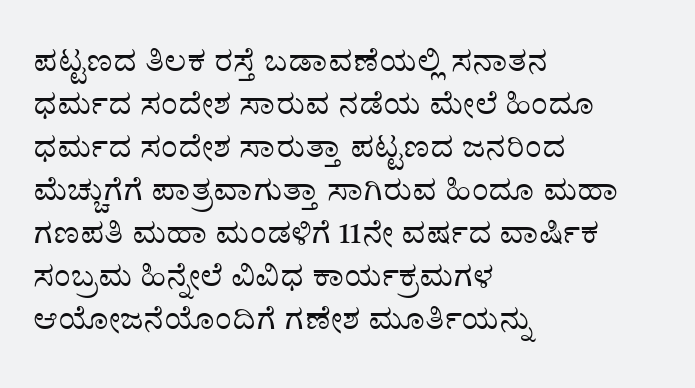ಪಟ್ಟಣದ ತಿಲಕ ರಸ್ತೆ ಬಡಾವಣೆಯಲ್ಲಿ ಸನಾತನ ಧರ್ಮದ ಸಂದೇಶ ಸಾರುವ ನಡೆಯ ಮೇಲೆ ಹಿಂದೂ ಧರ್ಮದ ಸಂದೇಶ ಸಾರುತ್ತಾ ಪಟ್ಟಣದ ಜನರಿಂದ ಮೆಚ್ಚುಗೆಗೆ ಪಾತ್ರವಾಗುತ್ತಾ ಸಾಗಿರುವ ಹಿಂದೂ ಮಹಾ ಗಣಪತಿ ಮಹಾ ಮಂಡಳಿಗೆ 11ನೇ ವರ್ಷದ ವಾರ್ಷಿಕ ಸಂಬ್ರಮ ಹಿನ್ನೇಲೆ ವಿವಿಧ ಕಾರ್ಯಕ್ರಮಗಳ ಆಯೋಜನೆಯೊಂದಿಗೆ ಗಣೇಶ ಮೂರ್ತಿಯನ್ನು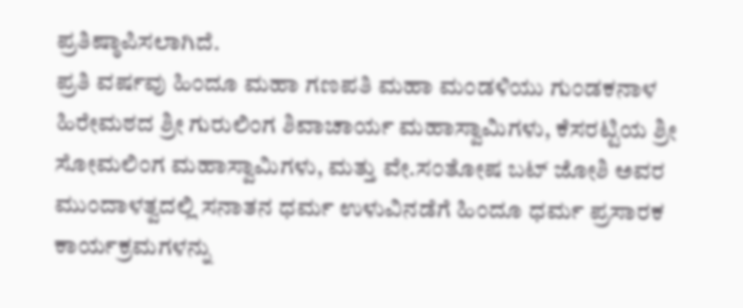ಪ್ರತಿಷ್ಠಾಪಿಸಲಾಗಿದೆ.
ಪ್ರತಿ ವರ್ಷವು ಹಿಂದೂ ಮಹಾ ಗಣಪತಿ ಮಹಾ ಮಂಡಳಿಯು ಗುಂಡಕನಾಳ ಹಿರೇಮಠದ ಶ್ರೀ ಗುರುಲಿಂಗ ಶಿವಾಚಾರ್ಯ ಮಹಾಸ್ವಾಮಿಗಳು, ಕೆಸರಟ್ಟಿಯ ಶ್ರೀ ಸೋಮಲಿಂಗ ಮಹಾಸ್ವಾಮಿಗಳು, ಮತ್ತು ವೇ.ಸಂತೋಷ ಬಟ್ ಜೋಶಿ ಅವರ ಮುಂದಾಳತ್ವದಲ್ಲಿ ಸನಾತನ ಧರ್ಮ ಉಳುವಿನಡೆಗೆ ಹಿಂದೂ ಧರ್ಮ ಪ್ರಸಾರಕ ಕಾರ್ಯಕ್ರಮಗಳನ್ನು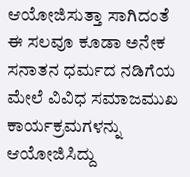ಆಯೋಜಿಸುತ್ತಾ ಸಾಗಿದಂತೆ ಈ ಸಲವೂ ಕೂಡಾ ಅನೇಕ ಸನಾತನ ಧರ್ಮದ ನಡಿಗೆಯ ಮೇಲೆ ವಿವಿಧ ಸಮಾಜಮುಖ ಕಾರ್ಯಕ್ರಮಗಳನ್ನು ಆಯೋಜಿಸಿದ್ದು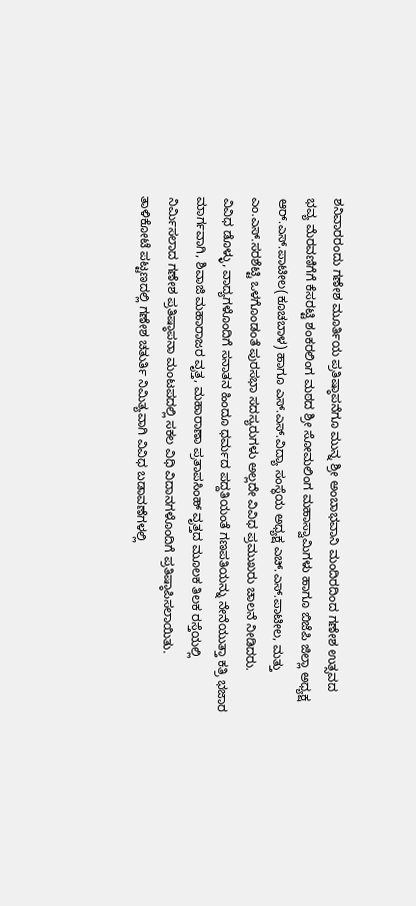ಶನಿವಾರರಂದು ಗಣೇಶ ಮೂರ್ತಿಯ ಪ್ರತಿಷ್ಠಾಪನೆಗೂ ಮುನ್ನ ಶ್ರೀ ಅಂಬಾಭವಾನಿ ಮಂದಿರದಿಂದ ಗಣೇಶ ಉತ್ಸವದ ಭವ್ಯ ಮೆರವಣಿಗೆಗೆ ಕೆಸರಟ್ಟಿ ಶಂಕರಲಿಂಗ ಮಠದ ಶ್ರೀ ಸೋಮಲಿಂಗ ಮಹಾಸ್ವಾಮಿಗಳು ಹಾಗೂ ಬಿಜೆಪಿ ಜಿಲ್ಲಾ ಅಧ್ಯಕ್ಷ ಆರ್.ಎಸ್.ಪಾಟೀಲ(ಕೂಚಬಾಳ) ಹಾಗೂ ಎಸ್.ಎಸ್.ವಿದ್ಯಾ ಸಂಸ್ಥೆಯ ಅಧ್ಯಕ್ಷ ಎಚ್.ಎಸ್.ಪಾಟೀಲ, ಮತ್ತು ಎಂ.ಎಸ್.ಸರಶೆಟ್ಟಿ ಒಳಗೊಂಡಂತೆ ಪುರಸಭಾ ಸದಸ್ಯರುಗಳು ಅಲ್ಲದೇ ವಿವಿಧ ಪ್ರಮುಖರು ಚಾಲನೆ ನೀಡಿದರು.
ವಿವಿಧ ಡೊಳ್ಳು, ವಾದ್ಯಗಳೊಂದಿಗೆ ಸನಾತನ ಹಿಂದೂ ಧರ್ಮದ ಪದ್ದತಿಯಂತೆ ಗಣಪತಿಯನ್ನು ನೇನೆಯುತ್ತಾ ಕತ್ರಿ ಭಜಾರ ಮಾರ್ಗವಾಗಿ, ಶಿವಾಜಿ ಮಹಾರಾಜರ ವೃತ್ತ, ಮಹಾರಾಣಾ ಪ್ರತಾಪಸಿಂಹ್ ವೃತ್ತದ ಮೂಲಕ ತಿಲಕ ರಸ್ತೆಯಲ್ಲಿ ನಿರ್ಮಿಸಲಾದ ಗಣೇಶ ಪ್ರತಿಷ್ಠಾಪನಾ ಮಂಟಪದಲ್ಲಿ ಸಕಲ ವಿಧಿ ವಿದಾನಗಳೊಂದಿಗೆ ಪ್ರತಿಷ್ಠಾಪಿಸಲಾಯಿತು.
ತಾಳಿಕೋಟೆ ಪಟ್ಟಣದಲ್ಲಿ ಗಣೇಶ ಚತುರ್ತಿ ನಿಮಿತ್ಯವಾಗಿ ವಿವಿಧ ಬಡಾವಣೆಗಳಲ್ಲಿ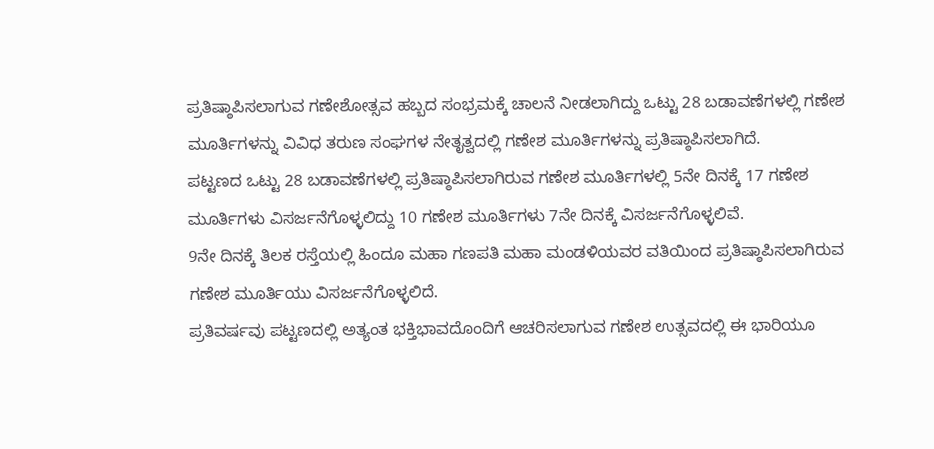ಪ್ರತಿಷ್ಠಾಪಿಸಲಾಗುವ ಗಣೇಶೋತ್ಸವ ಹಬ್ಬದ ಸಂಭ್ರಮಕ್ಕೆ ಚಾಲನೆ ನೀಡಲಾಗಿದ್ದು ಒಟ್ಟು 28 ಬಡಾವಣೆಗಳಲ್ಲಿ ಗಣೇಶ ಮೂರ್ತಿಗಳನ್ನು ವಿವಿಧ ತರುಣ ಸಂಘಗಳ ನೇತೃತ್ವದಲ್ಲಿ ಗಣೇಶ ಮೂರ್ತಿಗಳನ್ನು ಪ್ರತಿಷ್ಠಾಪಿಸಲಾಗಿದೆ.
ಪಟ್ಟಣದ ಒಟ್ಟು 28 ಬಡಾವಣೆಗಳಲ್ಲಿ ಪ್ರತಿಷ್ಠಾಪಿಸಲಾಗಿರುವ ಗಣೇಶ ಮೂರ್ತಿಗಳಲ್ಲಿ 5ನೇ ದಿನಕ್ಕೆ 17 ಗಣೇಶ ಮೂರ್ತಿಗಳು ವಿಸರ್ಜನೆಗೊಳ್ಳಲಿದ್ದು 10 ಗಣೇಶ ಮೂರ್ತಿಗಳು 7ನೇ ದಿನಕ್ಕೆ ವಿಸರ್ಜನೆಗೊಳ್ಳಲಿವೆ.
9ನೇ ದಿನಕ್ಕೆ ತಿಲಕ ರಸ್ತೆಯಲ್ಲಿ ಹಿಂದೂ ಮಹಾ ಗಣಪತಿ ಮಹಾ ಮಂಡಳಿಯವರ ವತಿಯಿಂದ ಪ್ರತಿಷ್ಠಾಪಿಸಲಾಗಿರುವ ಗಣೇಶ ಮೂರ್ತಿಯು ವಿಸರ್ಜನೆಗೊಳ್ಳಲಿದೆ.
ಪ್ರತಿವರ್ಷವು ಪಟ್ಟಣದಲ್ಲಿ ಅತ್ಯಂತ ಭಕ್ತಿಭಾವದೊಂದಿಗೆ ಆಚರಿಸಲಾಗುವ ಗಣೇಶ ಉತ್ಸವದಲ್ಲಿ ಈ ಭಾರಿಯೂ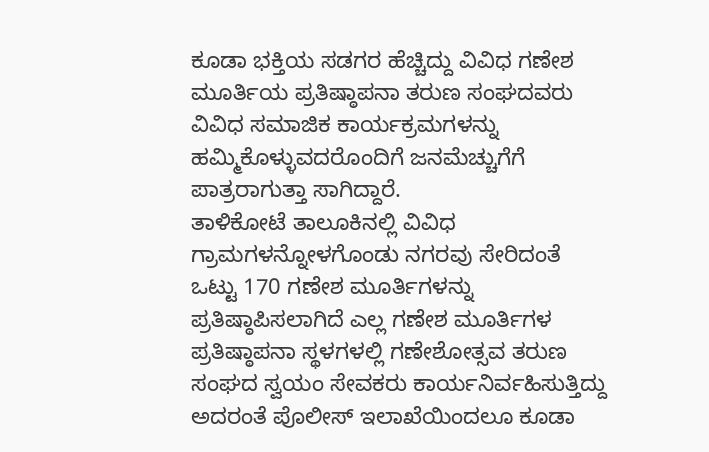ಕೂಡಾ ಭಕ್ತಿಯ ಸಡಗರ ಹೆಚ್ಚಿದ್ದು ವಿವಿಧ ಗಣೇಶ ಮೂರ್ತಿಯ ಪ್ರತಿಷ್ಠಾಪನಾ ತರುಣ ಸಂಘದವರು ವಿವಿಧ ಸಮಾಜಿಕ ಕಾರ್ಯಕ್ರಮಗಳನ್ನು ಹಮ್ಮಿಕೊಳ್ಳುವದರೊಂದಿಗೆ ಜನಮೆಚ್ಚುಗೆಗೆ ಪಾತ್ರರಾಗುತ್ತಾ ಸಾಗಿದ್ದಾರೆ.
ತಾಳಿಕೋಟೆ ತಾಲೂಕಿನಲ್ಲಿ ವಿವಿಧ ಗ್ರಾಮಗಳನ್ನೋಳಗೊಂಡು ನಗರವು ಸೇರಿದಂತೆ ಒಟ್ಟು 170 ಗಣೇಶ ಮೂರ್ತಿಗಳನ್ನು ಪ್ರತಿಷ್ಠಾಪಿಸಲಾಗಿದೆ ಎಲ್ಲ ಗಣೇಶ ಮೂರ್ತಿಗಳ ಪ್ರತಿಷ್ಠಾಪನಾ ಸ್ಥಳಗಳಲ್ಲಿ ಗಣೇಶೋತ್ಸವ ತರುಣ ಸಂಘದ ಸ್ವಯಂ ಸೇವಕರು ಕಾರ್ಯನಿರ್ವಹಿಸುತ್ತಿದ್ದು ಅದರಂತೆ ಪೊಲೀಸ್ ಇಲಾಖೆಯಿಂದಲೂ ಕೂಡಾ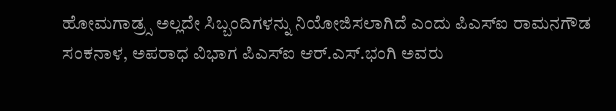ಹೋಮಗಾಡ್ರ್ಸ ಅಲ್ಲದೇ ಸಿಬ್ಬಂದಿಗಳನ್ನು ನಿಯೋಜಿಸಲಾಗಿದೆ ಎಂದು ಪಿಎಸ್‍ಐ ರಾಮನಗೌಡ ಸಂಕನಾಳ, ಅಪರಾಧ ವಿಭಾಗ ಪಿಎಸ್‍ಐ ಆರ್.ಎಸ್.ಭಂಗಿ ಅವರು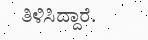ತಿಳಿಸಿದ್ದಾರೆ.